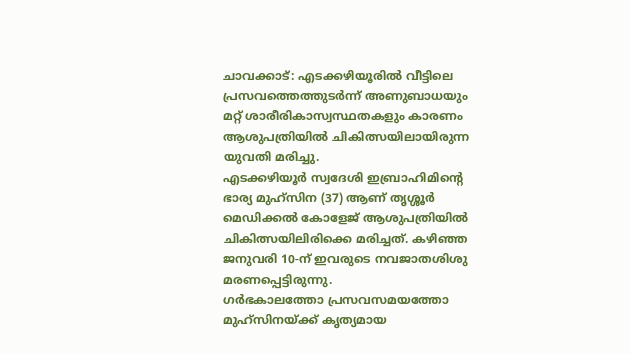ചാവക്കാട്: എടക്കഴിയൂരിൽ വീട്ടിലെ പ്രസവത്തെത്തുടർന്ന് അണുബാധയും മറ്റ് ശാരീരികാസ്വസ്ഥതകളും കാരണം ആശുപത്രിയിൽ ചികിത്സയിലായിരുന്ന യുവതി മരിച്ചു.
എടക്കഴിയൂർ സ്വദേശി ഇബ്രാഹിമിന്റെ ഭാര്യ മുഹ്സിന (37) ആണ് തൃശ്ശൂർ മെഡിക്കൽ കോളേജ് ആശുപത്രിയിൽ ചികിത്സയിലിരിക്കെ മരിച്ചത്. കഴിഞ്ഞ ജനുവരി 10-ന് ഇവരുടെ നവജാതശിശു മരണപ്പെട്ടിരുന്നു.
ഗർഭകാലത്തോ പ്രസവസമയത്തോ മുഹ്സിനയ്ക്ക് കൃത്യമായ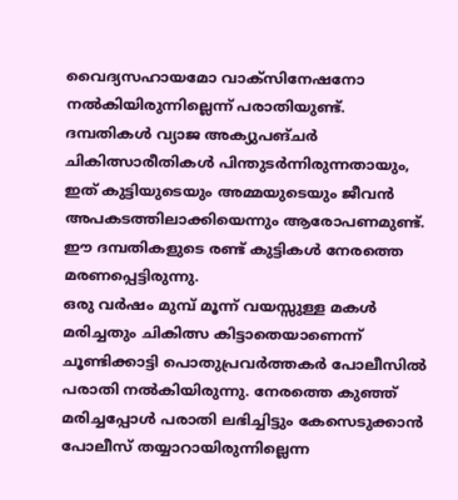വൈദ്യസഹായമോ വാക്സിനേഷനോ നൽകിയിരുന്നില്ലെന്ന് പരാതിയുണ്ട്.
ദമ്പതികൾ വ്യാജ അക്യുപങ്ചർ ചികിത്സാരീതികൾ പിന്തുടർന്നിരുന്നതായും, ഇത് കുട്ടിയുടെയും അമ്മയുടെയും ജീവൻ അപകടത്തിലാക്കിയെന്നും ആരോപണമുണ്ട്. ഈ ദമ്പതികളുടെ രണ്ട് കുട്ടികൾ നേരത്തെ മരണപ്പെട്ടിരുന്നു.
ഒരു വർഷം മുമ്പ് മൂന്ന് വയസ്സുള്ള മകൾ മരിച്ചതും ചികിത്സ കിട്ടാതെയാണെന്ന് ചൂണ്ടിക്കാട്ടി പൊതുപ്രവർത്തകർ പോലീസിൽ പരാതി നൽകിയിരുന്നു. നേരത്തെ കുഞ്ഞ് മരിച്ചപ്പോൾ പരാതി ലഭിച്ചിട്ടും കേസെടുക്കാൻ പോലീസ് തയ്യാറായിരുന്നില്ലെന്ന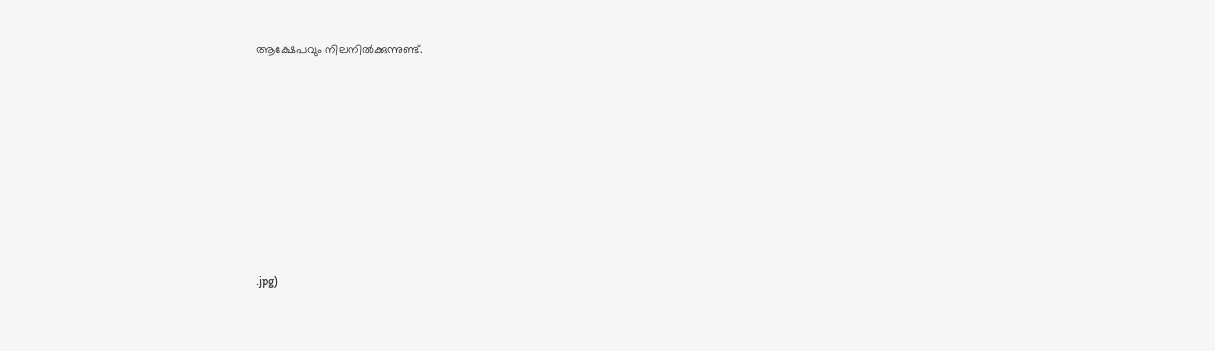ആക്ഷേപവും നിലനിൽക്കുന്നുണ്ട്.








.jpg)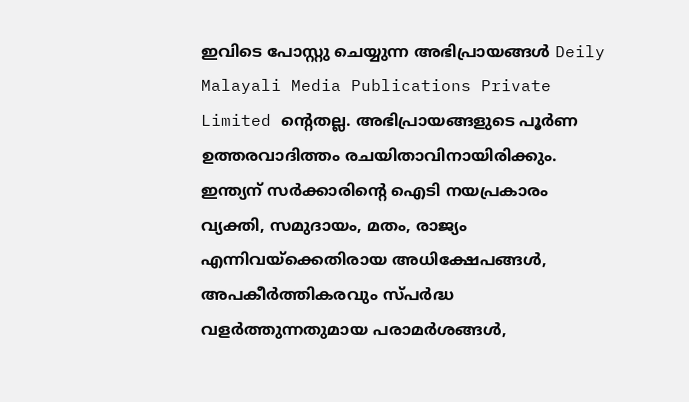ഇവിടെ പോസ്റ്റു ചെയ്യുന്ന അഭിപ്രായങ്ങൾ Deily Malayali Media Publications Private Limited ന്റെതല്ല. അഭിപ്രായങ്ങളുടെ പൂർണ ഉത്തരവാദിത്തം രചയിതാവിനായിരിക്കും.
ഇന്ത്യന് സർക്കാരിന്റെ ഐടി നയപ്രകാരം വ്യക്തി, സമുദായം, മതം, രാജ്യം എന്നിവയ്ക്കെതിരായ അധിക്ഷേപങ്ങൾ, അപകീർത്തികരവും സ്പർദ്ധ വളർത്തുന്നതുമായ പരാമർശങ്ങൾ,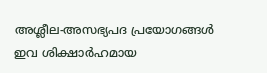അശ്ലീല-അസഭ്യപദ പ്രയോഗങ്ങൾ ഇവ ശിക്ഷാർഹമായ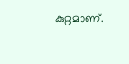കുറ്റമാണ്.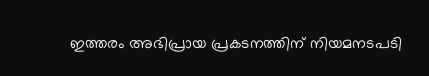ഇത്തരം അഭിപ്രായ പ്രകടനത്തിന് നിയമനടപടി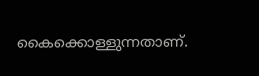കൈക്കൊള്ളുന്നതാണ്.